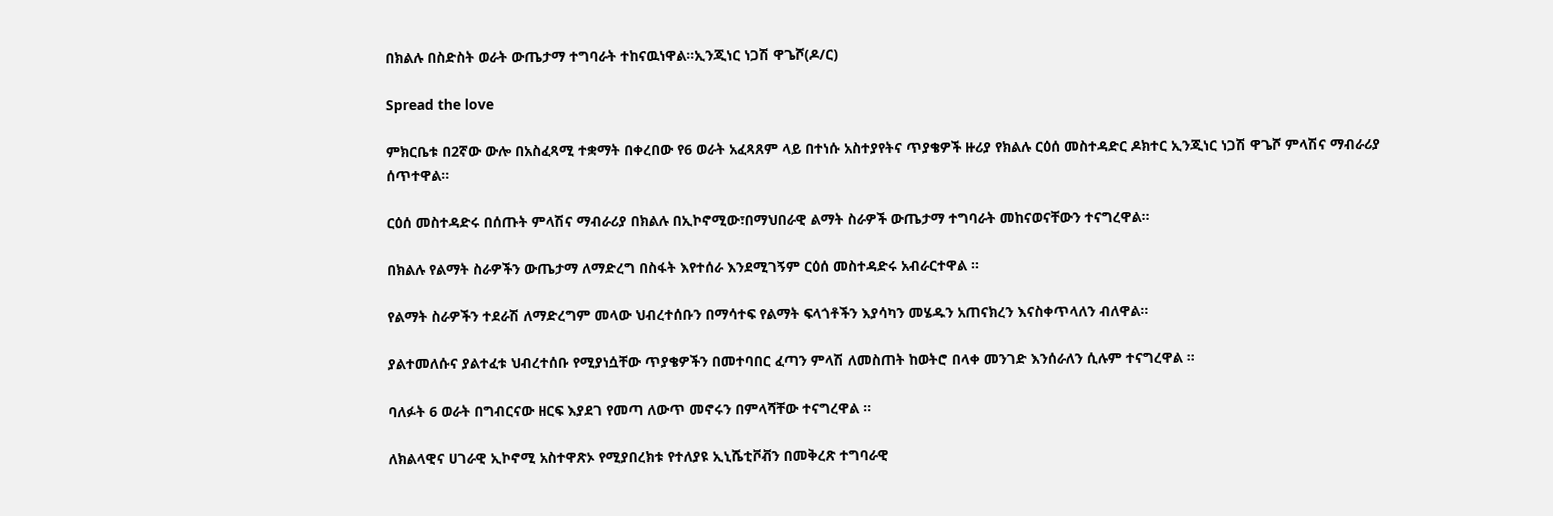በክልሉ በስድስት ወራት ውጤታማ ተግባራት ተከናዉነዋል።ኢንጂነር ነጋሽ ዋጌሾ(ዶ/ር)

Spread the love

ምክርቤቱ በ2ኛው ውሎ በአስፈጻሚ ተቋማት በቀረበው የ6 ወራት አፈጻጸም ላይ በተነሱ አስተያየትና ጥያቄዎች ዙሪያ የክልሉ ርዕሰ መስተዳድር ዶክተር ኢንጂነር ነጋሽ ዋጌሾ ምላሽና ማብራሪያ ሰጥተዋል፡፡

ርዕሰ መስተዳድሩ በሰጡት ምላሽና ማብራሪያ በክልሉ በኢኮኖሚው፣በማህበራዊ ልማት ስራዎች ውጤታማ ተግባራት መከናወናቸውን ተናግረዋል፡፡

በክልሉ የልማት ስራዎችን ውጤታማ ለማድረግ በስፋት እየተሰራ እንደሚገኝም ርዕሰ መስተዳድሩ አብራርተዋል ፡፡

የልማት ስራዎችን ተደራሽ ለማድረግም መላው ህብረተሰቡን በማሳተፍ የልማት ፍላጎቶችን እያሳካን መሄዱን አጠናክረን እናስቀጥላለን ብለዋል፡፡

ያልተመለሱና ያልተፈቱ ህብረተሰቡ የሚያነሷቸው ጥያቄዎችን በመተባበር ፈጣን ምላሽ ለመስጠት ከወትሮ በላቀ መንገድ እንሰራለን ሲሉም ተናግረዋል ፡፡

ባለፉት 6 ወራት በግብርናው ዘርፍ እያደገ የመጣ ለውጥ መኖሩን በምላሻቸው ተናግረዋል ፡፡

ለክልላዊና ሀገራዊ ኢኮኖሚ አስተዋጽኦ የሚያበረክቱ የተለያዩ ኢኒሼቲቮቭን በመቅረጽ ተግባራዊ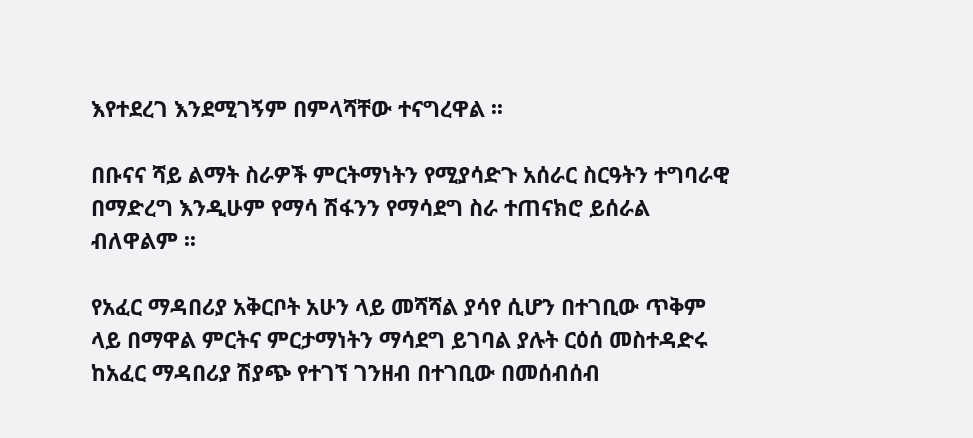እየተደረገ እንደሚገኝም በምላሻቸው ተናግረዋል ፡፡

በቡናና ሻይ ልማት ስራዎች ምርትማነትን የሚያሳድጉ አሰራር ስርዓትን ተግባራዊ በማድረግ እንዲሁም የማሳ ሽፋንን የማሳደግ ስራ ተጠናክሮ ይሰራል ብለዋልም ፡፡

የአፈር ማዳበሪያ አቅርቦት አሁን ላይ መሻሻል ያሳየ ሲሆን በተገቢው ጥቅም ላይ በማዋል ምርትና ምርታማነትን ማሳደግ ይገባል ያሉት ርዕሰ መስተዳድሩ ከአፈር ማዳበሪያ ሽያጭ የተገኘ ገንዘብ በተገቢው በመሰብሰብ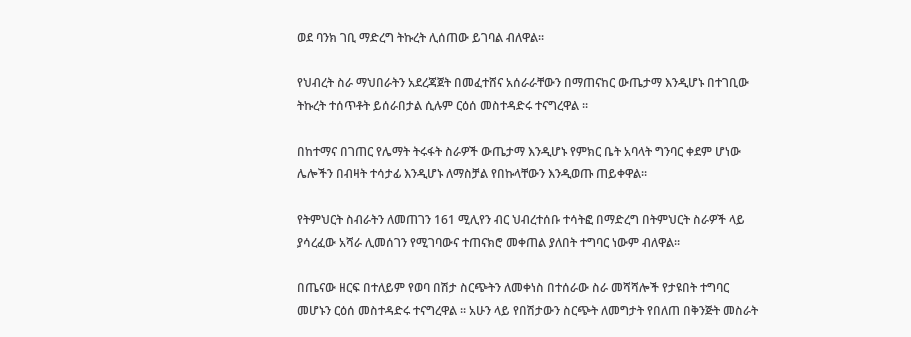ወደ ባንክ ገቢ ማድረግ ትኩረት ሊሰጠው ይገባል ብለዋል፡፡

የህብረት ስራ ማህበራትን አደረጃጀት በመፈተሸና አሰራራቸውን በማጠናከር ውጤታማ እንዲሆኑ በተገቢው ትኩረት ተሰጥቶት ይሰራበታል ሲሉም ርዕሰ መስተዳድሩ ተናግረዋል ፡፡

በከተማና በገጠር የሌማት ትሩፋት ስራዎች ውጤታማ እንዲሆኑ የምክር ቤት አባላት ግንባር ቀደም ሆነው ሌሎችን በብዛት ተሳታፊ እንዲሆኑ ለማስቻል የበኩላቸውን እንዲወጡ ጠይቀዋል፡፡

የትምህርት ስብራትን ለመጠገን 161 ሚሊየን ብር ህብረተሰቡ ተሳትፎ በማድረግ በትምህርት ስራዎች ላይ ያሳረፈው አሻራ ሊመሰገን የሚገባውና ተጠናክሮ መቀጠል ያለበት ተግባር ነውም ብለዋል፡፡

በጤናው ዘርፍ በተለይም የወባ በሽታ ስርጭትን ለመቀነስ በተሰራው ስራ መሻሻሎች የታዩበት ተግባር መሆኑን ርዕሰ መስተዳድሩ ተናግረዋል ፡፡ አሁን ላይ የበሽታውን ስርጭት ለመግታት የበለጠ በቅንጅት መስራት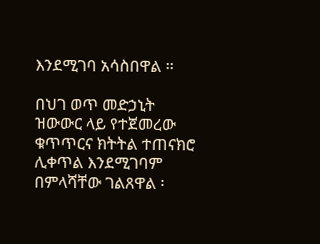እንደሚገባ አሳስበዋል ፡፡

በህገ ወጥ መድኃኒት ዝውውር ላይ የተጀመረው ቁጥጥርና ክትትል ተጠናክሮ ሊቀጥል እንደሚገባም በምላሻቸው ገልጸዋል ፡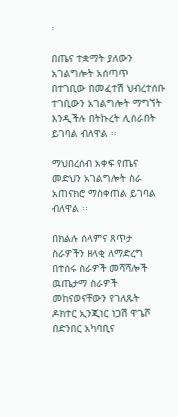፡

በጤና ተቋማት ያለውን አገልግሎት አሰጣጥ በተገቢው በመፈተሽ ህብረተሰቡ ተገቢውን አገልግሎት ማግኘት እንዲችሉ በትኩረት ሊሰራበት ይገባል ብለዋል ፡፡

ማህበረሰብ አቀፍ የጤና መድህን አገልግሎት ስራ አጠናክሮ ማስቀጠል ይገባል ብለዋል ፡፡

በክልሉ ሰላምና ጸጥታ ስራዎችን ዘላቂ ለማድረግ በተሰሩ ስራዎች መሻሻሎች ዉጤታማ ስራዎች መከናወናቸውን የገለጹት ዶክተር ኢንጂነር ነጋሽ ዋጌሾ በድንበር አካባቢና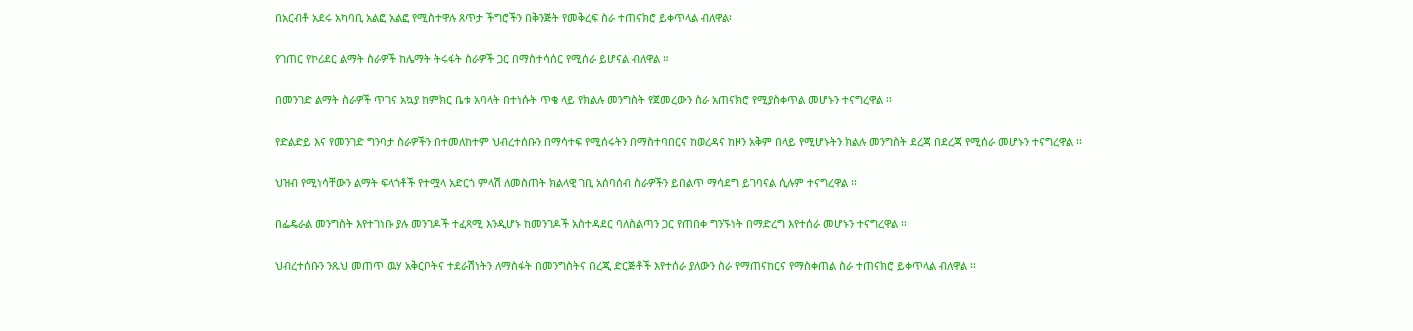በአርብቶ አደሩ አካባቢ አልፎ አልፎ የሚስተዋሉ ጸጥታ ችግሮችን በቅንጅት የመቅረፍ ስራ ተጠናክሮ ይቀጥላል ብለዋል፡

የገጠር የኮሪደር ልማት ስራዎች ከሌማት ትሩፋት ስራዎች ጋር በማስተሳሰር የሚሰራ ይሆናል ብለዋል ።

በመንገድ ልማት ስራዎች ጥገና አኳያ ከምክር ቤቱ አባላት በተነሱት ጥቄ ላይ የክልሉ መንግስት የጀመረውን ስራ አጠናክሮ የሚያስቀጥል መሆኑን ተናግረዋል ፡፡

የድልድይ እና የመንገድ ግንባታ ስራዎችን በተመለከተም ህብረተሰቡን በማሳተፍ የሚሰሩትን በማስተባበርና ከወረዳና ከዞን አቅም በላይ የሚሆኑትን ክልሉ መንግስት ደረጃ በደረጃ የሚሰራ መሆኑን ተናግረዋል ፡፡

ህዝብ የሚነሳቸውን ልማት ፍላጎቶች የተሟላ አድርጎ ምላሽ ለመስጠት ክልላዊ ገቢ አሰባሰብ ስራዎችን ይበልጥ ማሳደግ ይገባናል ሲሉም ተናግረዋል ፡፡

በፌዴራል መንግስት እየተገነቡ ያሉ መንገዶች ተፈጻሚ እንዲሆኑ ከመንገዶች አስተዳደር ባለስልጣን ጋር የጠበቀ ግንኙነት በማድረግ እየተሰራ መሆኑን ተናግረዋል ፡፡

ህብረተሰቡን ንጹህ መጠጥ ዉሃ አቅርቦትና ተደራሽነትን ለማስፋት በመንግስትና በረጂ ድርጅቶች እየተሰራ ያለውን ስራ የማጠናከርና የማስቀጠል ስራ ተጠናክሮ ይቀጥላል ብለዋል ፡፡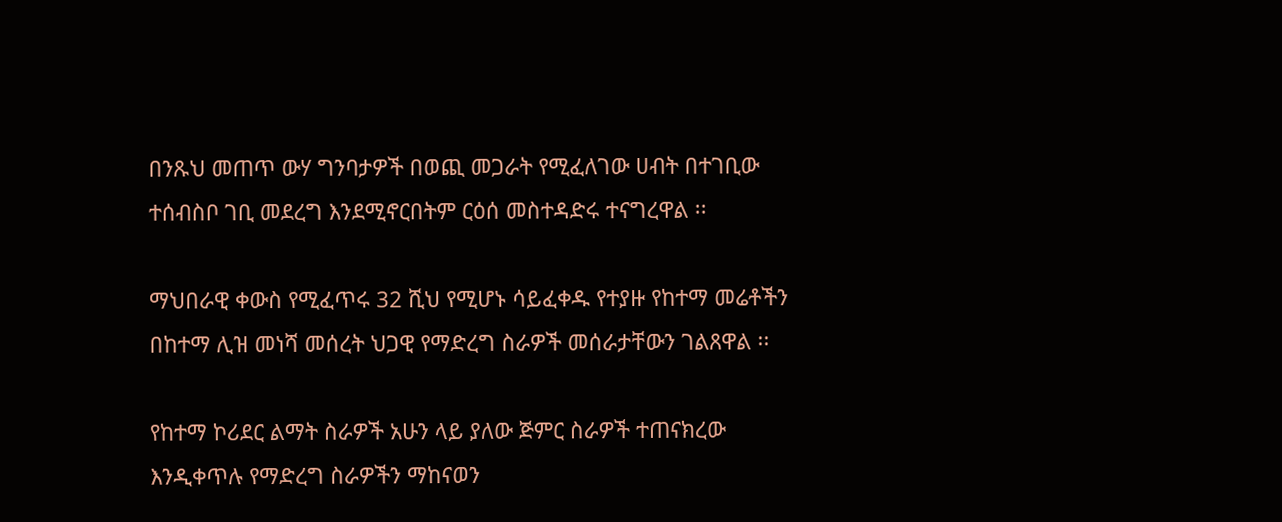በንጹህ መጠጥ ውሃ ግንባታዎች በወጪ መጋራት የሚፈለገው ሀብት በተገቢው ተሰብስቦ ገቢ መደረግ እንደሚኖርበትም ርዕሰ መስተዳድሩ ተናግረዋል ፡፡

ማህበራዊ ቀውስ የሚፈጥሩ 32 ሺህ የሚሆኑ ሳይፈቀዱ የተያዙ የከተማ መሬቶችን በከተማ ሊዝ መነሻ መሰረት ህጋዊ የማድረግ ስራዎች መሰራታቸውን ገልጸዋል ፡፡

የከተማ ኮሪደር ልማት ስራዎች አሁን ላይ ያለው ጅምር ስራዎች ተጠናክረው እንዲቀጥሉ የማድረግ ስራዎችን ማከናወን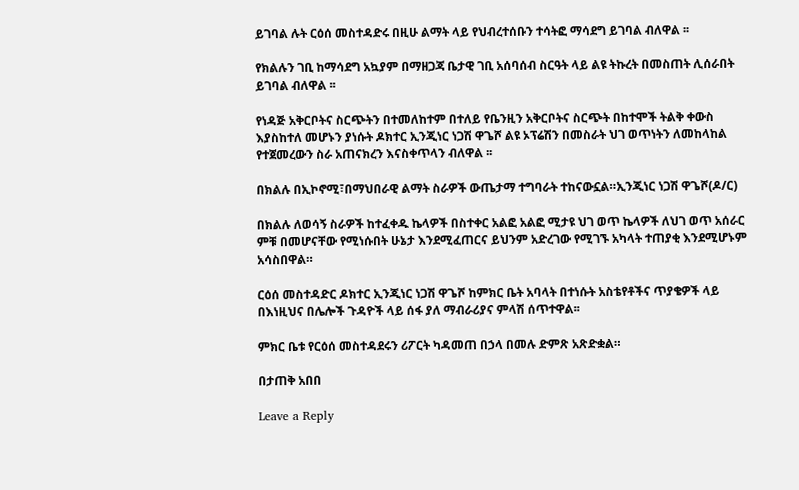ይገባል ሉት ርዕሰ መስተዳድሩ በዚሁ ልማት ላይ የህብረተሰቡን ተሳትፎ ማሳደግ ይገባል ብለዋል ፡፡

የክልሉን ገቢ ከማሳደግ አኳያም በማዘጋጃ ቤታዊ ገቢ አሰባሰብ ስርዓት ላይ ልዩ ትኩረት በመስጠት ሊሰራበት ይገባል ብለዋል ፡፡

የነዳጅ አቅርቦትና ስርጭትን በተመለከተም በተለይ የቤንዚን አቅርቦትና ስርጭት በከተሞች ትልቅ ቀውስ እያስከተለ መሆኑን ያነሱት ዶክተር ኢንጂነር ነጋሽ ዋጌሾ ልዩ ኦፕሬሽን በመስራት ህገ ወጥነትን ለመከላከል የተጀመረውን ስራ አጠናክረን እናስቀጥላን ብለዋል ፡፡

በክልሉ በኢኮኖሚ፣በማህበራዊ ልማት ስራዎች ውጤታማ ተግባራት ተከናውኗል።ኢንጂነር ነጋሽ ዋጌሾ(ዶ/ር)

በክልሉ ለወሳኝ ስራዎች ከተፈቀዱ ኬላዎች በስተቀር አልፎ አልፎ ሚታዩ ህገ ወጥ ኬላዎች ለህገ ወጥ አሰራር ምቹ በመሆናቸው የሚነሱበት ሁኔታ እንደሚፈጠርና ይህንም አድረገው የሚገኙ አካላት ተጠያቂ እንደሚሆኑም አሳስበዋል።

ርዕሰ መስተዳድር ዶክተር ኢንጂነር ነጋሽ ዋጌሾ ከምክር ቤት አባላት በተነሱት አስቴየቶችና ጥያቄዎች ላይ በእነዚህና በሌሎች ጉዳዮች ላይ ሰፋ ያለ ማብራሪያና ምላሽ ሰጥተዋል፡፡

ምክር ቤቱ የርዕሰ መስተዳደሩን ሪፖርት ካዳመጠ በኃላ በመሉ ድምጽ አጽድቋል።

በታጠቅ አበበ

Leave a Reply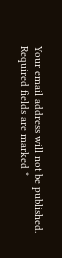Your email address will not be published. Required fields are marked *